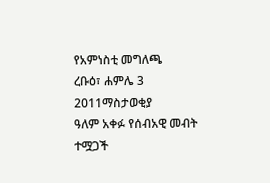የአምነስቲ መግለጫ
ረቡዕ፣ ሐምሌ 3 2011ማስታወቂያ
ዓለም አቀፉ የሰብአዊ መብት ተሟጋች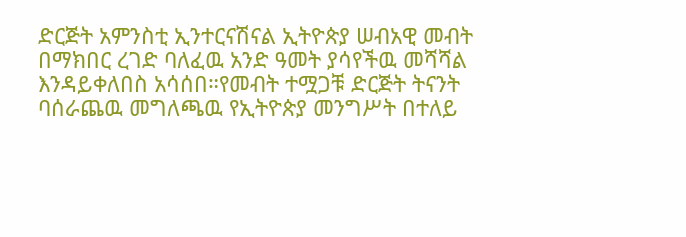ድርጅት አምንስቲ ኢንተርናሽናል ኢትዮጵያ ሠብአዊ መብት በማክበር ረገድ ባለፈዉ አንድ ዓመት ያሳየችዉ መሻሻል እንዳይቀለበስ አሳሰበ።የመብት ተሟጋቹ ድርጅት ትናንት ባሰራጨዉ መግለጫዉ የኢትዮጵያ መንግሥት በተለይ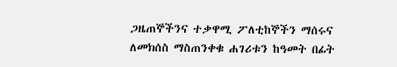ጋዜጠኞችንና ተቃዋሚ ፖለቲከኞችን ማሰሩና ለመክሰስ ማስጠንቀቁ ሐገሪቱን ከዓመት በፊት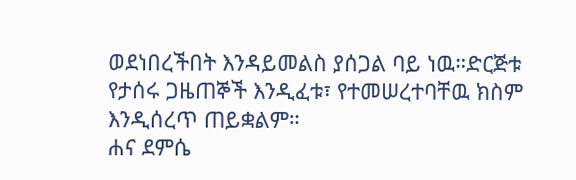ወደነበረችበት እንዳይመልስ ያሰጋል ባይ ነዉ።ድርጅቱ የታሰሩ ጋዜጠኞች እንዲፈቱ፣ የተመሠረተባቸዉ ክስም እንዲሰረጥ ጠይቋልም።
ሐና ደምሴ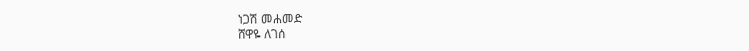ነጋሽ መሐመድ
ሸዋዬ ለገሰ